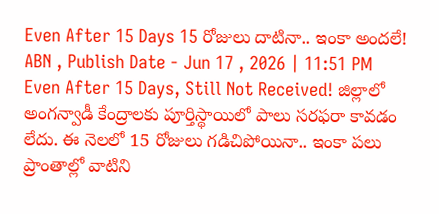Even After 15 Days 15 రోజులు దాటినా.. ఇంకా అందలే!
ABN , Publish Date - Jun 17 , 2026 | 11:51 PM
Even After 15 Days, Still Not Received! జిల్లాలో అంగన్వాడీ కేంద్రాలకు పూర్తిస్థాయిలో పాలు సరఫరా కావడం లేదు. ఈ నెలలో 15 రోజులు గడిచిపోయినా.. ఇంకా పలు ప్రాంతాల్లో వాటిని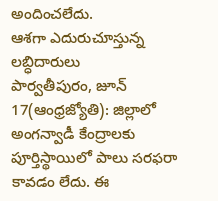అందించలేదు.
ఆశగా ఎదురుచూస్తున్న లబ్ధిదారులు
పార్వతీపురం, జూన్ 17(ఆంధ్రజ్యోతి): జిల్లాలో అంగన్వాడీ కేంద్రాలకు పూర్తిస్థాయిలో పాలు సరఫరా కావడం లేదు. ఈ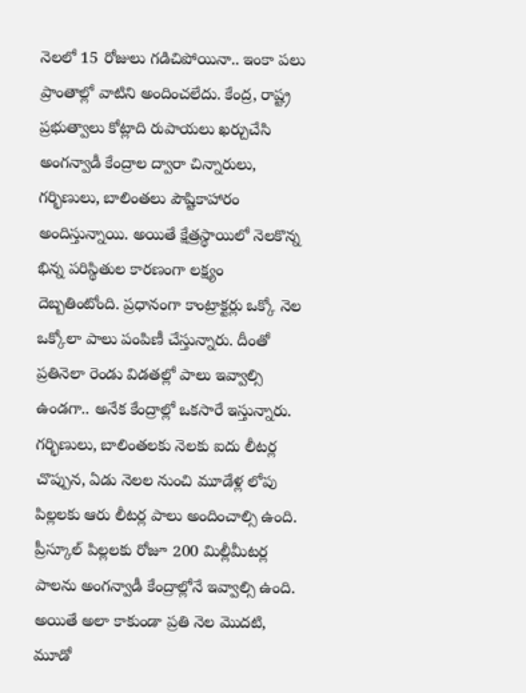నెలలో 15 రోజులు గడిచిపోయినా.. ఇంకా పలు ప్రాంతాల్లో వాటిని అందించలేదు. కేంద్ర, రాష్ట్ర ప్రభుత్వాలు కోట్లాది రుపాయలు ఖర్చుచేసి అంగన్వాడీ కేంద్రాల ద్వారా చిన్నారులు, గర్భిణులు, బాలింతలు పౌష్టికాహారం అందిస్తున్నాయి. అయితే క్షేత్రస్థాయిలో నెలకొన్న భిన్న పరిస్థితుల కారణంగా లక్ష్యం దెబ్బతింటోంది. ప్రధానంగా కాంట్రాక్టర్లు ఒక్కో నెల ఒక్కోలా పాలు పంపిణీ చేస్తున్నారు. దీంతో ప్రతినెలా రెండు విడతల్లో పాలు ఇవ్వాల్సి ఉండగా.. అనేక కేంద్రాల్లో ఒకసారే ఇస్తున్నారు. గర్భిణులు, బాలింతలకు నెలకు ఐదు లీటర్ల చొప్పున, ఏడు నెలల నుంచి మూడేళ్ల లోపు పిల్లలకు ఆరు లీటర్ల పాలు అందించాల్సి ఉంది. ప్రీస్కూల్ పిల్లలకు రోజూ 200 మిల్లీమీటర్ల పాలను అంగన్వాడీ కేంద్రాల్లోనే ఇవ్వాల్సి ఉంది. అయితే అలా కాకుండా ప్రతి నెల మొదటి, మూడో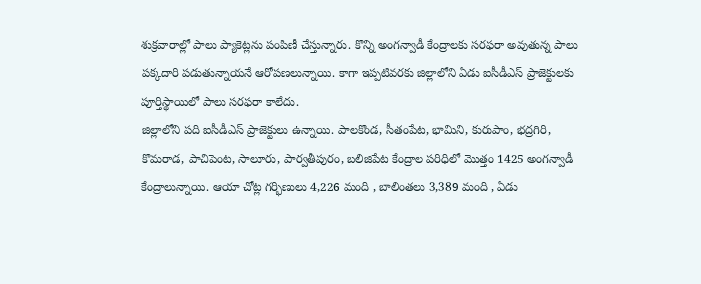శుక్రవారాల్లో పాలు ప్యాకెట్లను పంపిణీ చేస్తున్నారు. కొన్ని అంగన్వాడీ కేంద్రాలకు సరఫరా అవుతున్న పాలు పక్కదారి పడుతున్నాయనే ఆరోపణలున్నాయి. కాగా ఇప్పటివరకు జిల్లాలోని ఏడు ఐసీడీఎస్ ప్రాజెక్టులకు పూర్తిస్థాయిలో పాలు సరఫరా కాలేదు.
జిల్లాలోని పది ఐసీడీఎస్ ప్రాజెక్టులు ఉన్నాయి. పాలకొండ, సీతంపేట, భామిని, కురుపాం, భద్రగిరి, కొమరాడ, పాచిపెంట, సాలూరు, పార్వతీపురం, బలిజిపేట కేంద్రాల పరిధిలో మొత్తం 1425 అంగన్వాడీ కేంద్రాలున్నాయి. ఆయా చోట్ల గర్భిణులు 4,226 మంది , బాలింతలు 3,389 మంది , ఏడు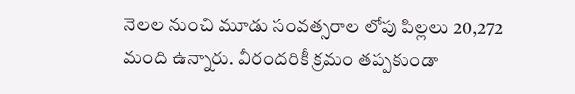నెలల నుంచి మూడు సంవత్సరాల లోపు పిల్లలు 20,272 మంది ఉన్నారు. వీరందరికీ క్రమం తప్పకుండా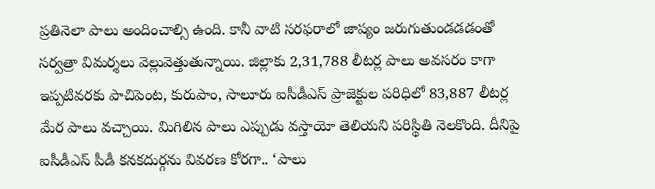ప్రతినెలా పాలు అందించాల్సి ఉంది. కానీ వాటి సరఫరాలో జాప్యం జరుగుతుండడడంతో సర్వత్రా విమర్శలు వెల్లువెత్తుతున్నాయి. జిల్లాకు 2,31,788 లీటర్ల పాలు అవసరం కాగా ఇప్పటివరకు పాచిపెంట, కురుపాం, సాలూరు ఐసీడీఎస్ ప్రాజెక్టుల పరిధిలో 83,887 లీటర్ల మేర పాలు వచ్చాయి. మిగిలిన పాలు ఎప్పుడు వస్తాయో తెలియని పరిస్థితి నెలకొంది. దీనిపై ఐసీడీఎస్ పీడీ కనకదుర్గను వివరణ కోరగా.. ‘పాలు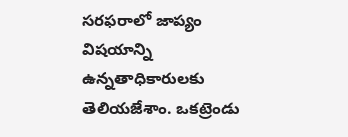సరఫరాలో జాప్యం విషయాన్ని ఉన్నతాధికారులకు తెలియజేశాం. ఒకట్రెండు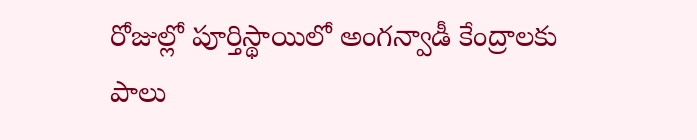రోజుల్లో పూర్తిస్థాయిలో అంగన్వాడీ కేంద్రాలకు పాలు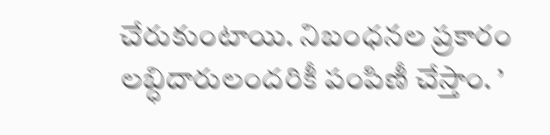చేరుకుంటాయి. నిబంధనల ప్రకారం లబ్ధిదారులందరికీ పంపిణీ చేస్తాం. ’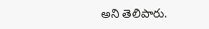అని తెలిపారు.